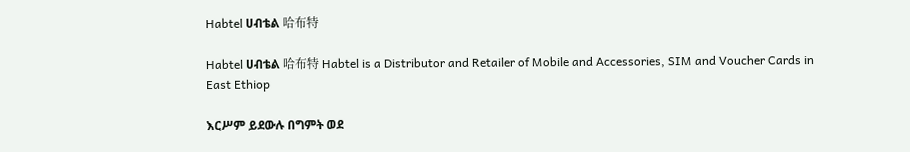Habtel ሀብቴል 哈布特

Habtel ሀብቴል 哈布特 Habtel is a Distributor and Retailer of Mobile and Accessories, SIM and Voucher Cards in East Ethiop

እርሥም ይደውሉ በግምት ወደ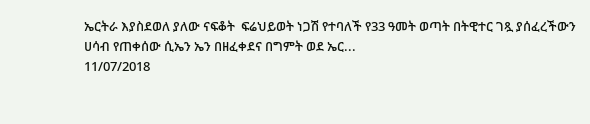ኤርትራ እያስደወለ ያለው ናፍቆት  ፍሬህይወት ነጋሽ የተባለች የ33 ዓመት ወጣት በትዊተር ገጿ ያሰፈረችውን ሀሳብ የጠቀሰው ሲኤን ኤን በዘፈቀደና በግምት ወደ ኤር...
11/07/2018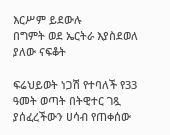እርሥም ይደውሉ
በግምት ወደ ኤርትራ እያስደወለ ያለው ናፍቆት

ፍሬህይወት ነጋሽ የተባለች የ33 ዓመት ወጣት በትዊተር ገጿ ያሰፈረችውን ሀሳብ የጠቀሰው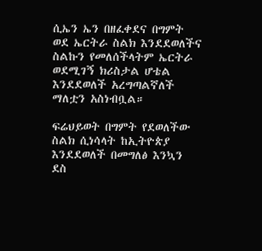ሲኤን ኤን በዘፈቀደና በግምት ወደ ኤርትራ ስልክ እንደደወለችና ስልኩን የመለሰችላትም ኤርትራ ወደሚገኝ ክሪስታል ሆቴል እንደደወለች አረግጣልኛለች ማለቷን አስነብቧል።

ፍሬህይወት በግምት የደወለችው ስልክ ሲነሳላት ከኢትዮጵያ እንደደወለች በመግለፅ እንኳን ደስ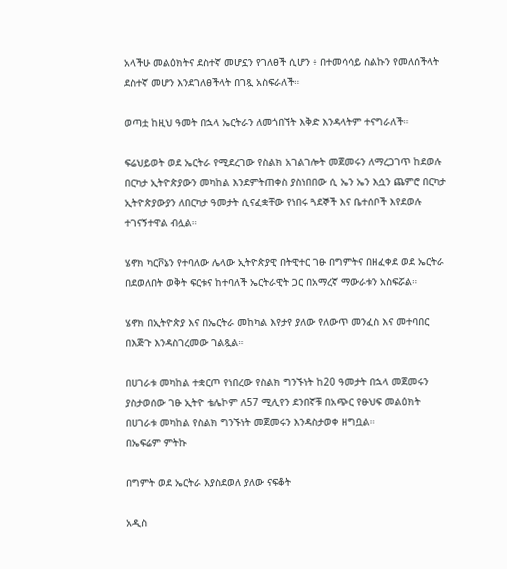አላችሁ መልዕክትና ደስተኛ መሆኗን የገለፀች ሲሆን ፥ በተመሳሳይ ስልኩን የመለሰችላት ደስተኛ መሆን እንደገለፀችላት በገጿ አስፍራለች።

ወጣቷ ከዚህ ዓመት በኋላ ኤርትራን ለመጎበኘት እቅድ እንዳላትም ተናግራለች።

ፍሬህይወት ወደ ኤርትራ የሚደረገው የስልክ አገልገሎት መጀመሩን ለማረጋገጥ ከደወሉ በርካታ ኢትዮጵያውን መካከል እንደምትጠቀስ ያስነበበው ሲ ኤን ኤን እሷን ጨምሮ በርካታ ኢትዮጵያውያን ለበርካታ ዓመታት ሲናፈቋቸው የነበሩ ጓደኞች እና ቤተሰቦች እየደወሉ ተገናኝተዋል ብሏል።

ሄኖክ ካርቮኔን የተባለው ሌላው ኢትዮጵያዊ በትዊተር ገፁ በግምትና በዘፈቀደ ወደ ኤርትራ በደወለበት ወቅት ፍርቱና ከተባለች ኤርትራዊት ጋር በአማረኛ ማውራቱን አስፍሯል።

ሄኖክ በኢትዮጵያ እና በኤርትራ መከካል እየታየ ያለው የለውጥ መንፈስ እና መተባበር በእጅጉ እንዳስገረመው ገልጿል።

በሀገራቱ መካከል ተቋርጦ የነበረው የስልክ ግንኙነት ከ20 ዓመታት በኋላ መጀመሩን ያስታወሰው ገፁ ኢትዮ ቴሌኮም ለ57 ሚሊየን ደንበኛቹ በአጭር የፁህፍ መልዕክት በሀገራቱ መካከል የስልክ ግንኙነት መጀመሩን እንዳስታወቀ ዘግቧል።
በኤፍሬም ምትኩ

በግምት ወደ ኤርትራ እያስደወለ ያለው ናፍቆት

አዲስ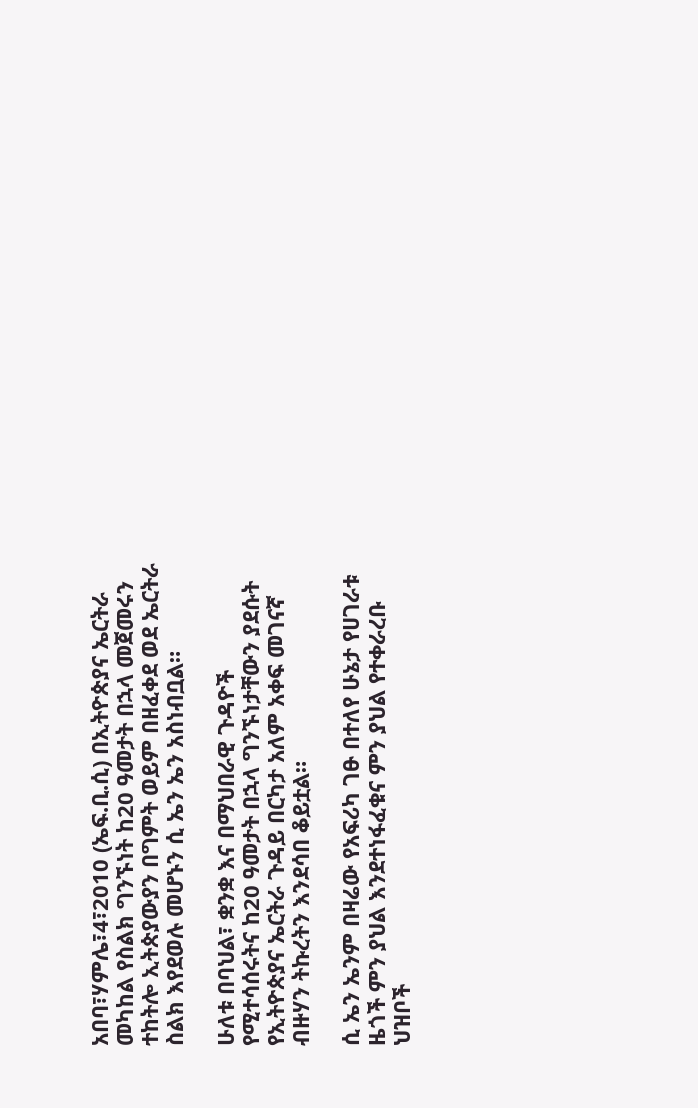አበባ፣ሃምሌ፣4፣2010 (ኤፍ.ቢ.ሲ) በኢትዮጵያና ኤርትራ መካከል የስልክ ግንኙነት ከ20 ዓመታት በኋላ መጀመሩን ተከትሎ ኢትጵያውያን በግምት ወይም በዘፈቀደ ወደ ኤርትራ ስልክ እየደወሉ መሆኑን ሲ ኤን ኤን አስነብቧል።

ሁለቱ በባህል፣ ቋንቋ እና በማህበራዊ ጉዳዮች የሚተሳሰሩትና ከ20 ዓመታት በኋላ ግንኙነታቸውን ያደሱት የኢትዮጵያና ኤርትራ ጉዳይ በርካታ አለም አቀፍ መገናኛ ብዙሃን ትኩረትን እንደሳበ ቆይቷል።

ሲ ኤን ኤንም በዛሬው የአፍሪካ ገፁ በተለየ ሁኔታ የሀገራቱ ዜጎች ምን ያህል እንደተነፋፈቁና ምን ያህል የተቀራረቡ ህዝቦች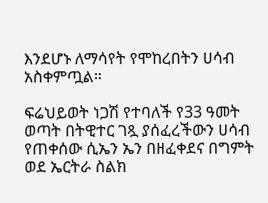እንደሆኑ ለማሳየት የሞከረበትን ሀሳብ አስቀምጧል።

ፍሬህይወት ነጋሽ የተባለች የ33 ዓመት ወጣት በትዊተር ገጿ ያሰፈረችውን ሀሳብ የጠቀሰው ሲኤን ኤን በዘፈቀደና በግምት ወደ ኤርትራ ስልክ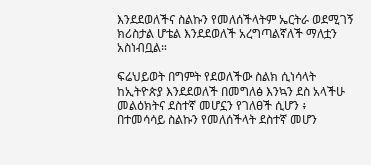እንደደወለችና ስልኩን የመለሰችላትም ኤርትራ ወደሚገኝ ክሪስታል ሆቴል እንደደወለች አረግጣልኛለች ማለቷን አስነብቧል።

ፍሬህይወት በግምት የደወለችው ስልክ ሲነሳላት ከኢትዮጵያ እንደደወለች በመግለፅ እንኳን ደስ አላችሁ መልዕክትና ደስተኛ መሆኗን የገለፀች ሲሆን ፥ በተመሳሳይ ስልኩን የመለሰችላት ደስተኛ መሆን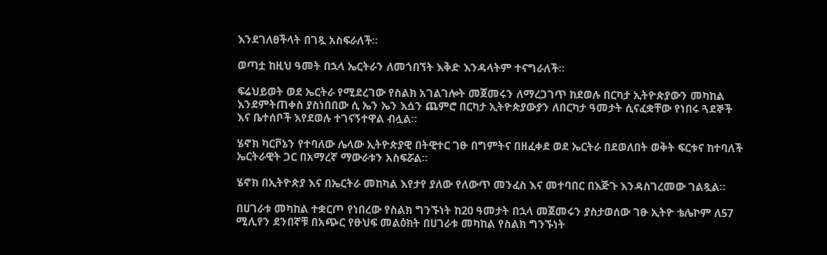እንደገለፀችላት በገጿ አስፍራለች።

ወጣቷ ከዚህ ዓመት በኋላ ኤርትራን ለመጎበኘት እቅድ እንዳላትም ተናግራለች።

ፍሬህይወት ወደ ኤርትራ የሚደረገው የስልክ አገልገሎት መጀመሩን ለማረጋገጥ ከደወሉ በርካታ ኢትዮጵያውን መካከል እንደምትጠቀስ ያስነበበው ሲ ኤን ኤን እሷን ጨምሮ በርካታ ኢትዮጵያውያን ለበርካታ ዓመታት ሲናፈቋቸው የነበሩ ጓደኞች እና ቤተሰቦች እየደወሉ ተገናኝተዋል ብሏል።

ሄኖክ ካርቮኔን የተባለው ሌላው ኢትዮጵያዊ በትዊተር ገፁ በግምትና በዘፈቀደ ወደ ኤርትራ በደወለበት ወቅት ፍርቱና ከተባለች ኤርትራዊት ጋር በአማረኛ ማውራቱን አስፍሯል።

ሄኖክ በኢትዮጵያ እና በኤርትራ መከካል እየታየ ያለው የለውጥ መንፈስ እና መተባበር በእጅጉ እንዳስገረመው ገልጿል።

በሀገራቱ መካከል ተቋርጦ የነበረው የስልክ ግንኙነት ከ20 ዓመታት በኋላ መጀመሩን ያስታወሰው ገፁ ኢትዮ ቴሌኮም ለ57 ሚሊየን ደንበኛቹ በአጭር የፁህፍ መልዕክት በሀገራቱ መካከል የስልክ ግንኙነት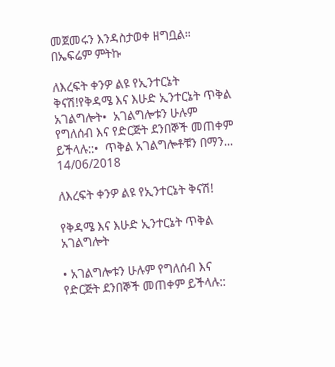መጀመሩን እንዳስታወቀ ዘግቧል።
በኤፍሬም ምትኩ

ለእረፍት ቀንዎ ልዩ የኢንተርኔት ቅናሽ!የቅዳሜ እና እሁድ ኢንተርኔት ጥቅል አገልግሎት•  አገልግሎቱን ሁሉም የግለሰብ እና የድርጅት ደንበኞች መጠቀም ይችላሉ::•  ጥቅል አገልግሎቶቹን በማን...
14/06/2018

ለእረፍት ቀንዎ ልዩ የኢንተርኔት ቅናሽ!

የቅዳሜ እና እሁድ ኢንተርኔት ጥቅል አገልግሎት

• አገልግሎቱን ሁሉም የግለሰብ እና የድርጅት ደንበኞች መጠቀም ይችላሉ::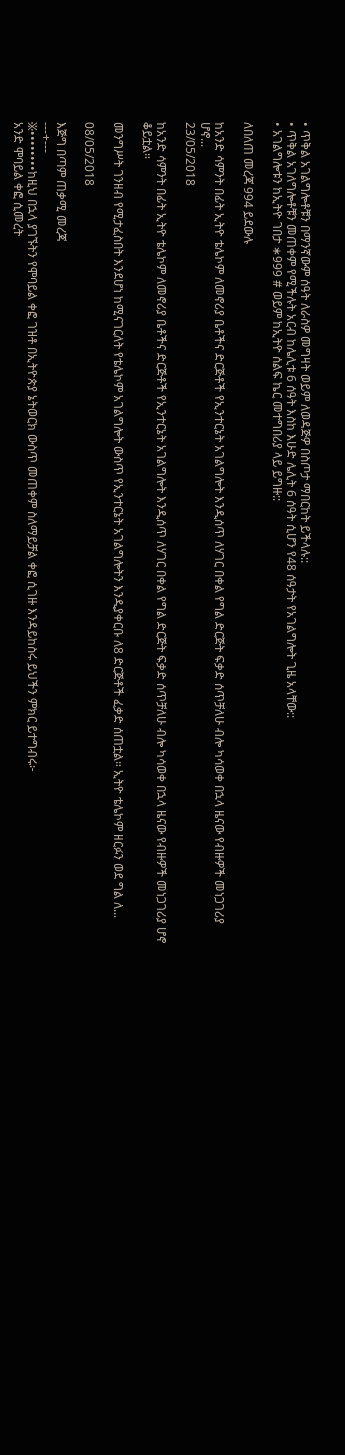• ጥቅል አገልግሎቶቹን በማንኛውም ሰዓት ለራስዎ መግዛት ወይም ለወዳጅዎ በስጦታ ማበርከት ይችላሉ::
• ጥቅል አገለግሎቶቹን መጠቀም የሚችሉት አርብ ከሌሊቱ 6 ሰዓት እስከ እሁድ ሌሊት 6 ሰዓት ሲሆን የ48 ሰዓታት የአገልግሎት ጊዜ አላቸው::
• አገልግሎቱን ከኢትዮ ገበታ ∗999 # ወይም ከኢትዮ ሰልፍ ኬር መተግበሪያ ላይ ይግዙ::

ለበለጠ መረጃ 994 ይደውሉ

ከአንድ ሳምንት በፊት ኢትዮ ቴሌኮም ለመኖሪያ ቤቶችና ድርጅቶች የኢንተርኔት አገልግሎት እንዲሰጥ ለሃገር በቀል የግል ድርጅት ፍቃድ ሰጥቻለሁ ብሎ ካሳወቀ በኋላ ዜናው የብዙዎች መነጋገሪያ ሆኖ...
23/05/2018

ከአንድ ሳምንት በፊት ኢትዮ ቴሌኮም ለመኖሪያ ቤቶችና ድርጅቶች የኢንተርኔት አገልግሎት እንዲሰጥ ለሃገር በቀል የግል ድርጅት ፍቃድ ሰጥቻለሁ ብሎ ካሳወቀ በኋላ ዜናው የብዙዎች መነጋገሪያ ሆኖ ቆይቷል።

መንግሥት ገንዘብ የሚታፈስበት እንደሆነ ከሚናገርለት የቴሌኮም አገልግሎት ውስጥ የኢንተርኔት አገልግሎትን እንዲያቀርቡ ለ8 ድርጅቶች ፈቃድ ሰጠቷል። ኢትዮ ቴሌኮም ዘርፉን ወደ ግል ለ...

08/05/2018

እጅግ በጣም ጠቃሚ መረጃ
---+---
፠••••••••ከዚህ በኋላ ያገኙትን የሞባይል ቀፎ ገዝቶ በኢትዮጵያ ኔትወርክ ውስጥ መጠቀም ስለማይቻል ቀፎ ሲገዙ እንዳይከስሩ ይህችን ምክር ይተግብሩ፦
አንድ ሞባይል ቀፎ ሲመረት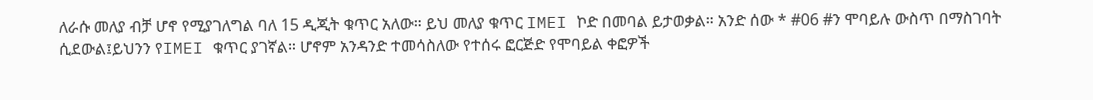ለራሱ መለያ ብቻ ሆኖ የሚያገለግል ባለ 15 ዲጂት ቁጥር አለው። ይህ መለያ ቁጥር IMEI ኮድ በመባል ይታወቃል። አንድ ሰው * #06 #ን ሞባይሉ ውስጥ በማስገባት
ሲደውል፤ይህንን የIMEI ቁጥር ያገኛል። ሆኖም አንዳንድ ተመሳስለው የተሰሩ ፎርጅድ የሞባይል ቀፎዎች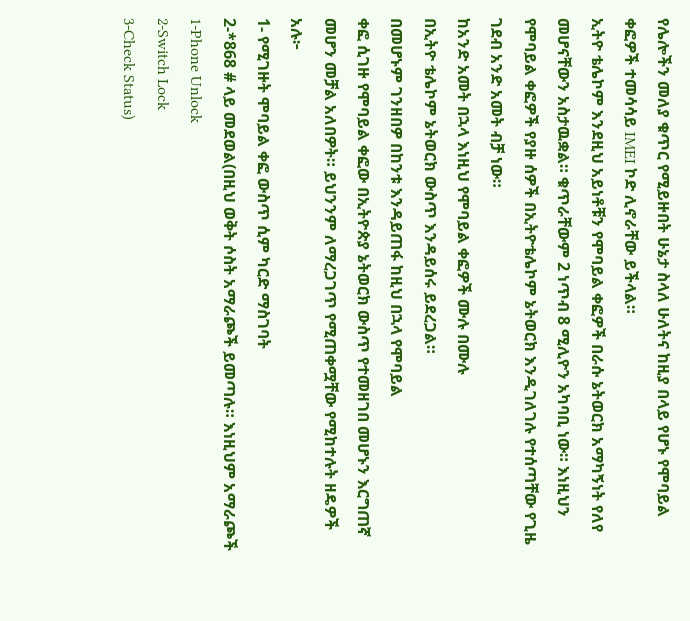የሌሎችን መለያ ቁጥር የሚይዙበት ሁኔታ ስላለ ሁለትና ከዚያ በላይ የሆኑ የሞባይል ቀፎዎች ተመሳሳይ IMEI ኮድ ሊኖራቸው ይችላል።
ኢትዮ ቴሌኮም እንደዚህ አይነቶቹን የሞባይል ቀፎዎች በራሱ ኔትወርክ አማካኝነት የለየ መሆናቸውን አስታዉቋል። ቁጥራቸውም 2 ነጥብ 8 ሚሊዮን አካባቢ ነው። እነዚህን የሞባይል ቀፎዎች የያዙ ሰዎች በኢትዮቴሌኮም ኔትወርክ እንዲገለገሉ የተሰጣቸው የጊዜ ገደብ አንድ አመት ብቻ ነው።
ከአንድ አመት በኋላ እነዚህ የሞባይል ቀፎዎች ሙሉ በሙሉ
በኢትዮ ቴሌኮም ኔትወርክ ውስጥ እንዳይሰሩ ይደረጋል።
በመሆኑም ገንዘበዎ በከንቱ እንዳይጠፋ ከዚህ በኋላ የሞባይል
ቀፎ ሲገዙ የሞባይል ቀፎው በኢትዮጵያ ኔትወርክ ውስጥ የተመዘገበ መሆኑን እርግጠኛ መሆን መቻል አለበዎት። ይህንንም ለማረጋገጥ የሚጠቀሟቸው የሚከተሉት ዘዴዎች አሉ፦
1- የሚገዙት ሞባይል ቀፎ ውስጥ ሲም ካርድ ማስገባት
2-*868 # ላይ መደወል(በዚህ ወቅት ሶስት አማራጮች ይመጣሉ። እነዚህም አማራጮች
1-Phone Unlock
2-Switch Lock
3-Check Status)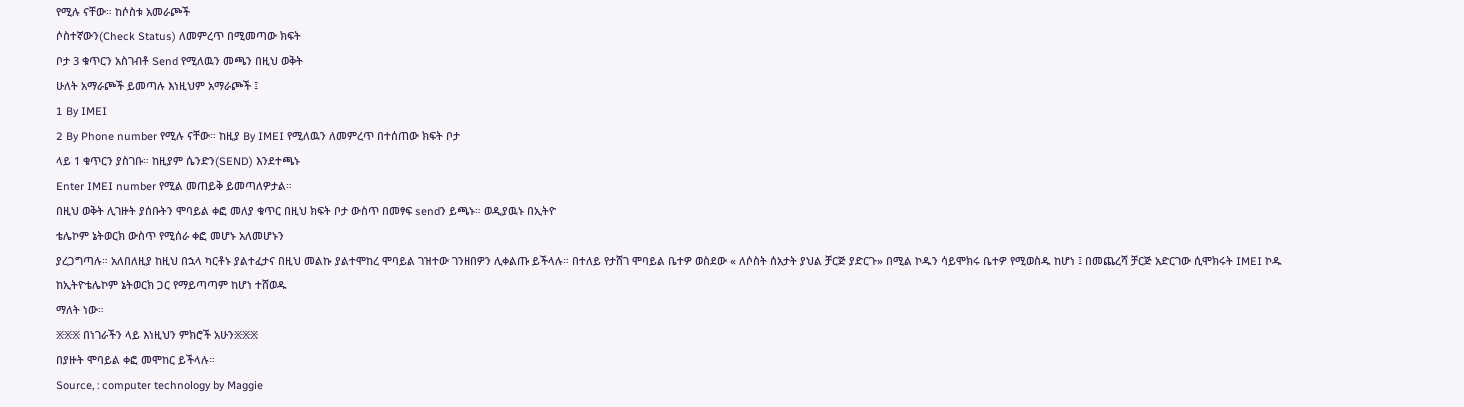የሚሉ ናቸው። ከሶስቱ አመራጮች
ሶስተኛውን(Check Status) ለመምረጥ በሚመጣው ክፍት
ቦታ 3 ቁጥርን አስገብቶ Send የሚለዉን መጫን በዚህ ወቅት
ሁለት አማራጮች ይመጣሉ እነዚህም አማራጮች ፤
1 By IMEI
2 By Phone number የሚሉ ናቸው። ከዚያ By IMEI የሚለዉን ለመምረጥ በተሰጠው ክፍት ቦታ
ላይ 1 ቁጥርን ያስገቡ። ከዚያም ሴንድን(SEND) እንደተጫኑ
Enter IMEI number የሚል መጠይቅ ይመጣለዎታል።
በዚህ ወቅት ሊገዙት ያሰቡትን ሞባይል ቀፎ መለያ ቁጥር በዚህ ክፍት ቦታ ውስጥ በመፃፍ sendን ይጫኑ። ወዲያዉኑ በኢትዮ
ቴሌኮም ኔትወርክ ውስጥ የሚሰራ ቀፎ መሆኑ አለመሆኑን
ያረጋግጣሉ። አለበለዚያ ከዚህ በኋላ ካርቶኑ ያልተፈታና በዚህ መልኩ ያልተሞከረ ሞባይል ገዝተው ገንዘበዎን ሊቀልጡ ይችላሉ። በተለይ የታሸገ ሞባይል ቤተዎ ወስደው « ለሶስት ሰአታት ያህል ቻርጅ ያድርጉ» በሚል ኮዱን ሳይሞክሩ ቤተዎ የሚወስዱ ከሆነ ፤ በመጨረሻ ቻርጅ አድርገው ሲሞክሩት IMEI ኮዱ
ከኢትዮቴሌኮም ኔትወርክ ጋር የማይጣጣም ከሆነ ተሸወዱ
ማለት ነው።
፠፠፠ በነገራችን ላይ እነዚህን ምክሮች አሁን፠፠፠
በያዙት ሞባይል ቀፎ መሞከር ይችላሉ።
Source, : computer technology by Maggie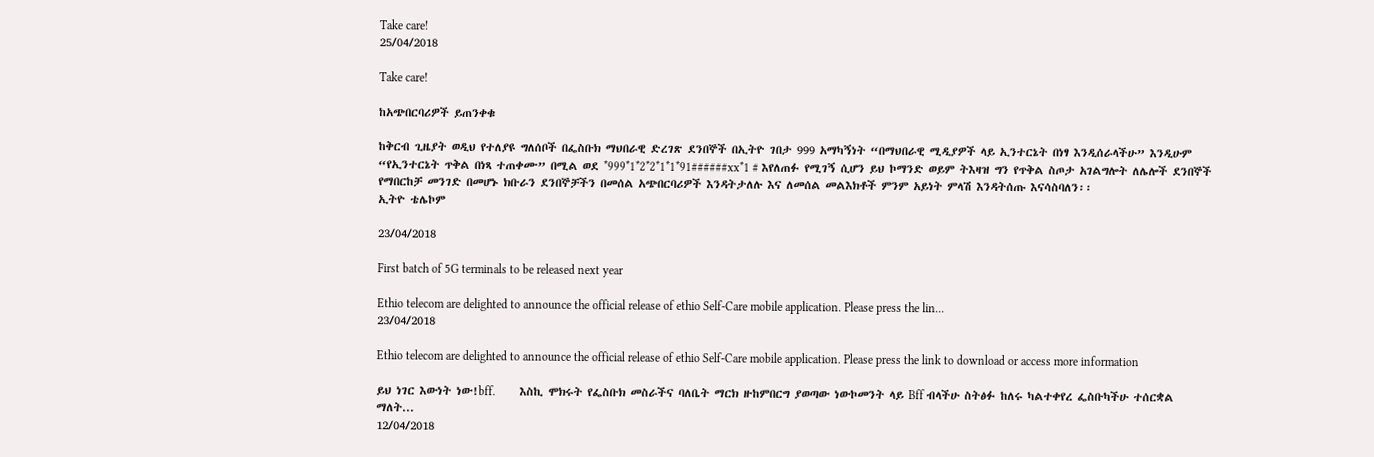Take care!
25/04/2018

Take care!

ከአጭበርባሪዎች ይጠንቀቁ

ከቅርብ ጊዜያት ወዲህ የተለያዩ ግለሰቦች በፌስቡክ ማህበራዊ ድረገጽ ደንበኞች በኢትዮ ገበታ 999 አማካኝነት “በማህበራዊ ሚዲያዎች ላይ ኢንተርኔት በነፃ እንዲሰራላችሁ” እንዲሁም “የኢንተርኔት ጥቅል በነጻ ተጠቀሙ” በሚል ወደ *999*1*2*2*1*1*91######xx*1 # እየለጠፉ የሚገኝ ሲሆን ይህ ኮማንድ ወይም ትእዛዝ ግን የጥቅል ስጦታ አገልግሎት ለሌሎች ደንበኞች የማበርከቻ መንገድ በመሆኑ ክቡራን ደንበኞቻችን በመሰል አጭበርባሪዎች እንዳትታለሉ እና ለመሰል መልእክቶች ምንም አይነት ምላሽ እንዳትሰጡ እናሳስባለን፡፡
ኢትዮ ቴሌኮም

23/04/2018

First batch of 5G terminals to be released next year

Ethio telecom are delighted to announce the official release of ethio Self-Care mobile application. Please press the lin...
23/04/2018

Ethio telecom are delighted to announce the official release of ethio Self-Care mobile application. Please press the link to download or access more information

ይህ ነገር እውነት ነው!bff.        እስኪ ሞክሩት የፌስቡክ መስራችና ባለቤት ማርክ ዙከምበርግ ያወጣው ነውኮመንት ላይ Bff ብላችሁ ስትፅፉ ከለሩ ካልተቀየረ ፌስቡካችሁ ተሰርቋል ማለት...
12/04/2018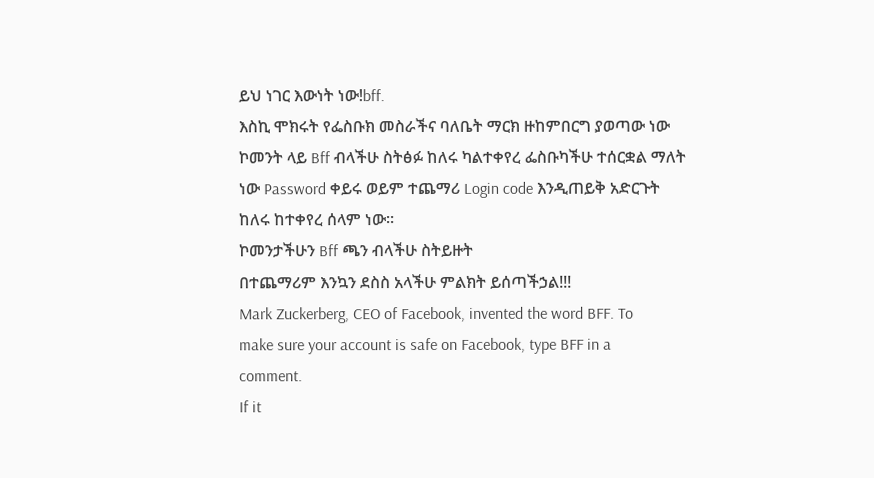ይህ ነገር እውነት ነው!bff.
እስኪ ሞክሩት የፌስቡክ መስራችና ባለቤት ማርክ ዙከምበርግ ያወጣው ነው
ኮመንት ላይ Bff ብላችሁ ስትፅፉ ከለሩ ካልተቀየረ ፌስቡካችሁ ተሰርቋል ማለት
ነው Password ቀይሩ ወይም ተጨማሪ Login code እንዲጠይቅ አድርጉት
ከለሩ ከተቀየረ ሰላም ነው።
ኮመንታችሁን Bff ጫን ብላችሁ ስትይዙት
በተጨማሪም እንኳን ደስስ አላችሁ ምልክት ይሰጣችኃል!!!
Mark Zuckerberg, CEO of Facebook, invented the word BFF. To
make sure your account is safe on Facebook, type BFF in a
comment.
If it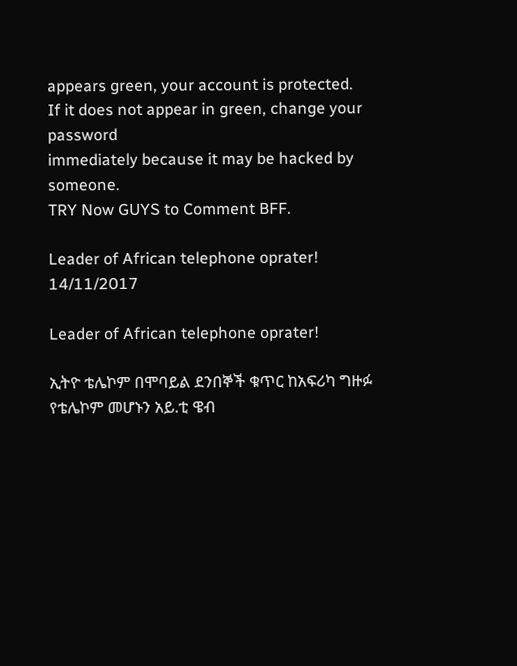appears green, your account is protected.
If it does not appear in green, change your password
immediately because it may be hacked by someone.
TRY Now GUYS to Comment BFF.

Leader of African telephone oprater!
14/11/2017

Leader of African telephone oprater!

ኢትዮ ቴሌኮም በሞባይል ደንበኞች ቁጥር ከአፍሪካ ግዙፉ የቴሌኮም መሆኑን አይ.ቲ ዌብ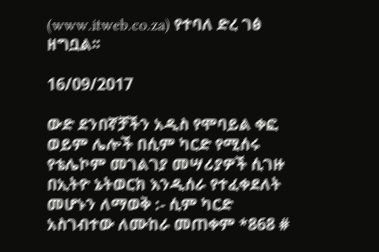(www.itweb.co.za) የተባለ ድረ ገፅ ዘግቧል፡፡

16/09/2017

ውድ ደንበኛቻችን አዲስ የሞባይል ቀፎ ወይም ሌሎች በሲም ካርድ የሚሰሩ የቴሌኮም መገልገያ መሣሪያዎች ሲገዙ በኢትዮ ኔትወርክ እንዲሰራ የተፈቀደለት መሆኑን ለማወቅ :- ሲም ካርድ አስገብተው ለሙከራ መጠቀም *868 #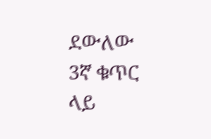ደውለው 3ኛ ቁጥር ላይ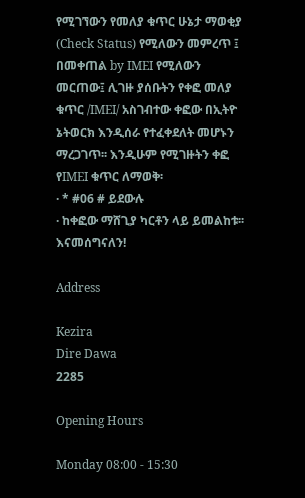የሚገኘውን የመለያ ቁጥር ሁኔታ ማወቂያ (Check Status) የሚለውን መምረጥ ፤ በመቀጠል by IMEI የሚለውን መርጠው፤ ሊገዙ ያሰቡትን የቀፎ መለያ ቁጥር /IMEI/ አስገብተው ቀፎው በኢትዮ ኔትወርክ እንዲሰራ የተፈቀደለት መሆኑን ማረጋገጥ፡፡ እንዲሁም የሚገዙትን ቀፎ የIMEI ቁጥር ለማወቅ፡
· * #06 # ይደውሉ
· ከቀፎው ማሸጊያ ካርቶን ላይ ይመልከቱ፡፡
እናመሰግናለን!

Address

Kezira
Dire Dawa
2285

Opening Hours

Monday 08:00 - 15:30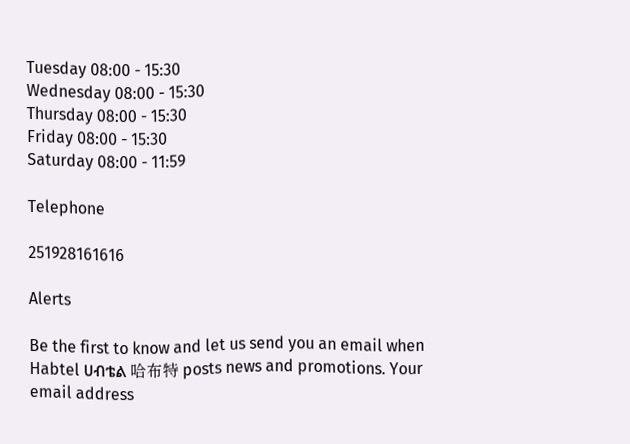Tuesday 08:00 - 15:30
Wednesday 08:00 - 15:30
Thursday 08:00 - 15:30
Friday 08:00 - 15:30
Saturday 08:00 - 11:59

Telephone

251928161616

Alerts

Be the first to know and let us send you an email when Habtel ሀብቴል 哈布特 posts news and promotions. Your email address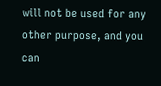will not be used for any other purpose, and you can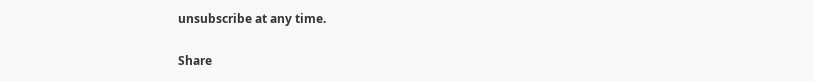unsubscribe at any time.

Share